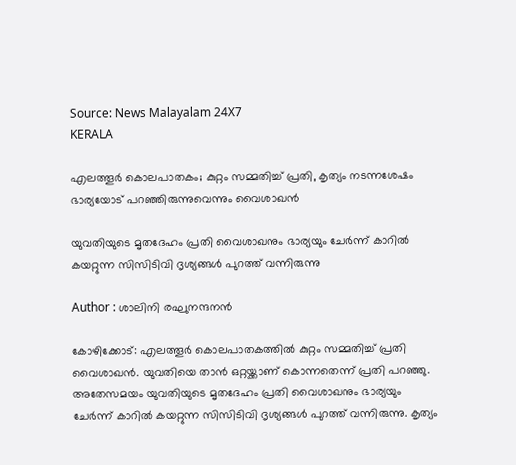Source: News Malayalam 24X7
KERALA

എലത്തൂർ കൊലപാതകം; കുറ്റം സമ്മതിച്ച് പ്രതി, കൃത്യം നടന്നശേഷം ഭാര്യയോട് പറഞ്ഞിരുന്നുവെന്നും വൈശാഖൻ

യുവതിയുടെ മൃതദേഹം പ്രതി വൈശാഖനും ഭാര്യയും ചേർന്ന് കാറിൽ കയറ്റുന്ന സിസിടിവി ദൃശ്യങ്ങൾ പുറത്ത് വന്നിരുന്നു

Author : ശാലിനി രഘുനന്ദനൻ

കോഴിക്കോട്: എലത്തൂർ കൊലപാതകത്തിൽ കുറ്റം സമ്മതിച്ച് പ്രതി വൈശാഖൻ. യുവതിയെ താൻ ഒറ്റയ്ക്കാണ് കൊന്നതെന്ന് പ്രതി പറഞ്ഞു. അതേസമയം യുവതിയുടെ മൃതദേഹം പ്രതി വൈശാഖനും ഭാര്യയും ചേർന്ന് കാറിൽ കയറ്റുന്ന സിസിടിവി ദൃശ്യങ്ങൾ പുറത്ത് വന്നിരുന്നു. കൃത്യം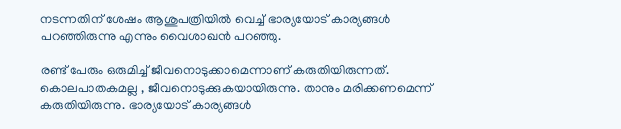നടന്നതിന് ശേഷം ആശുപത്രിയിൽ വെച്ച് ഭാര്യയോട് കാര്യങ്ങൾ പറഞ്ഞിരുന്നു എന്നും വൈശാഖൻ പറഞ്ഞു.

രണ്ട് പേരും ഒരുമിച്ച് ജീവനൊടുക്കാമെന്നാണ് കരുതിയിരുന്നത്. കൊലപാതകമല്ല , ജീവനൊടുക്കുകയായിരുന്നു. താനും മരിക്കണമെന്ന് കരുതിയിരുന്നു. ഭാര്യയോട് കാര്യങ്ങൾ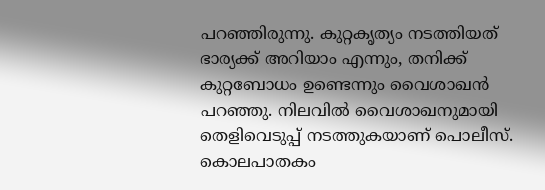പറഞ്ഞിരുന്നു. കുറ്റകൃത്യം നടത്തിയത് ഭാര്യക്ക് അറിയാം എന്നും, തനിക്ക് കുറ്റബോധം ഉണ്ടെന്നും വൈശാഖൻ പറഞ്ഞു. നിലവിൽ വൈശാഖനുമായി തെളിവെടുപ്പ് നടത്തുകയാണ് പൊലീസ്. കൊലപാതകം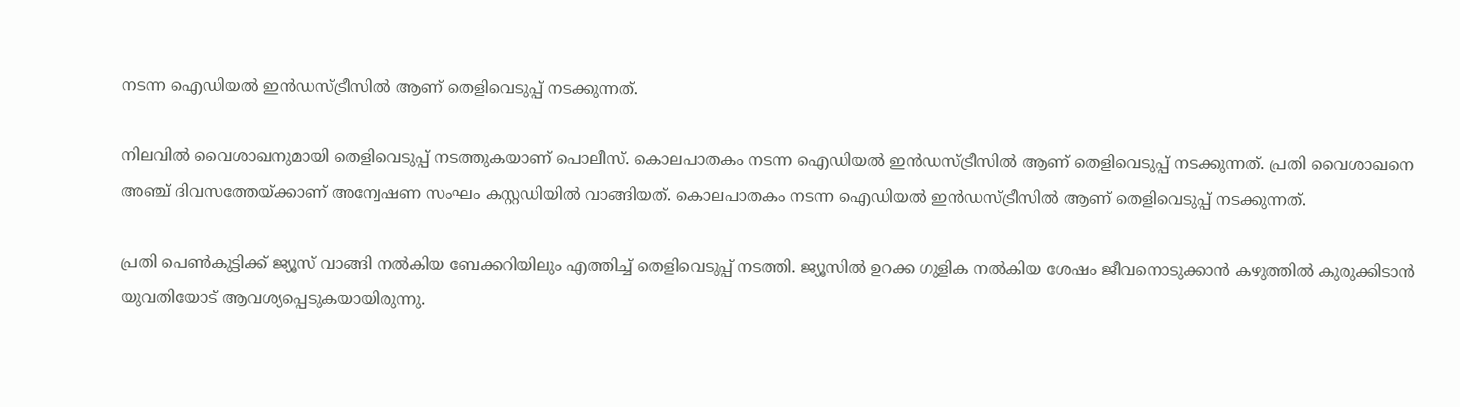നടന്ന ഐഡിയൽ ഇൻഡസ്ട്രീസിൽ ആണ് തെളിവെടുപ്പ് നടക്കുന്നത്.

നിലവിൽ വൈശാഖനുമായി തെളിവെടുപ്പ് നടത്തുകയാണ് പൊലീസ്. കൊലപാതകം നടന്ന ഐഡിയൽ ഇൻഡസ്ട്രീസിൽ ആണ് തെളിവെടുപ്പ് നടക്കുന്നത്. പ്രതി വൈശാഖനെ അഞ്ച് ദിവസത്തേയ്ക്കാണ് അന്വേഷണ സംഘം കസ്റ്റഡിയിൽ വാങ്ങിയത്. കൊലപാതകം നടന്ന ഐഡിയൽ ഇൻഡസ്ട്രീസിൽ ആണ് തെളിവെടുപ്പ് നടക്കുന്നത്.

പ്രതി പെൺകുട്ടിക്ക് ജ്യൂസ്‌ വാങ്ങി നൽകിയ ബേക്കറിയിലും എത്തിച്ച് തെളിവെടുപ്പ് നടത്തി. ജ്യൂസിൽ ഉറക്ക ഗുളിക നൽകിയ ശേഷം ജീവനൊടുക്കാൻ കഴുത്തിൽ കുരുക്കിടാൻ യുവതിയോട് ആവശ്യപ്പെടുകയായിരുന്നു.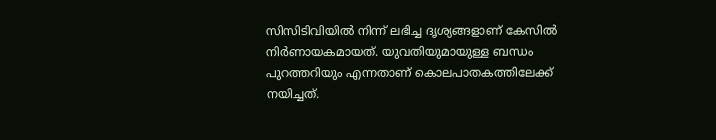സിസിടിവിയിൽ നിന്ന് ലഭിച്ച ദൃശ്യങ്ങളാണ് കേസിൽ നിർണായകമായത്. യുവതിയുമായുള്ള ബന്ധം പുറത്തറിയും എന്നതാണ് കൊലപാതകത്തിലേക്ക് നയിച്ചത്.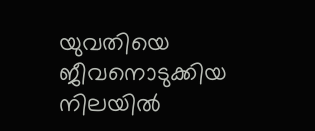യുവതിയെ ജീവനൊടുക്കിയ നിലയിൽ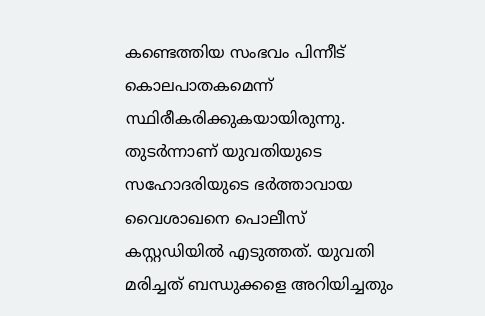കണ്ടെത്തിയ സംഭവം പിന്നീട് കൊലപാതകമെന്ന് സ്ഥിരീകരിക്കുകയായിരുന്നു. തുടർന്നാണ് യുവതിയുടെ സഹോദരിയുടെ ഭർത്താവായ വൈശാഖനെ പൊലീസ് കസ്റ്റഡിയിൽ എടുത്തത്. യുവതി മരിച്ചത് ബന്ധുക്കളെ അറിയിച്ചതും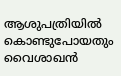ആശുപത്രിയിൽ കൊണ്ടുപോയതും വൈശാഖൻ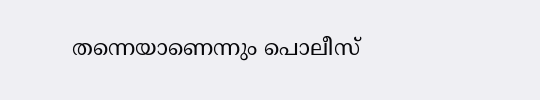തന്നെയാണെന്നും പൊലീസ്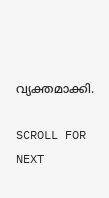വ്യക്തമാക്കി.

SCROLL FOR NEXT